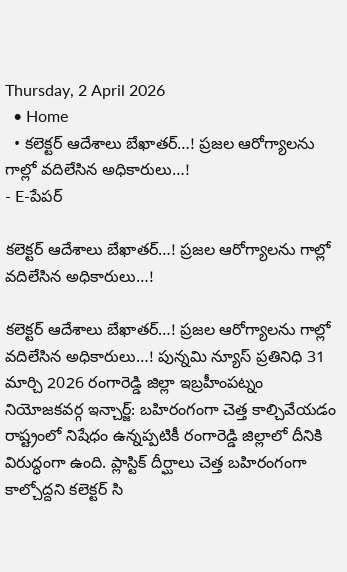Thursday, 2 April 2026
  • Home
  • కలెక్టర్ ఆదేశాలు బేఖాతర్…! ప్రజల ఆరోగ్యాలను గాల్లో వదిలేసిన అధికారులు…!
- E-పేపర్

కలెక్టర్ ఆదేశాలు బేఖాతర్…! ప్రజల ఆరోగ్యాలను గాల్లో వదిలేసిన అధికారులు…!

కలెక్టర్ ఆదేశాలు బేఖాతర్…! ప్రజల ఆరోగ్యాలను గాల్లో వదిలేసిన అధికారులు…! పున్నమి న్యూస్ ప్రతినిధి 31 మార్చి 2026 రంగారెడ్డి జిల్లా ఇబ్రహీంపట్నం నియోజకవర్గ ఇన్చార్జ్: బహిరంగంగా చెత్త కాల్చివేయడం రాష్ట్రంలో నిషేధం ఉన్నప్పటికీ రంగారెడ్డి జిల్లాలో దీనికి విరుద్ధంగా ఉంది. ప్లాస్టిక్ దీర్ఘాలు చెత్త బహిరంగంగా కాల్చోద్దని కలెక్టర్ సి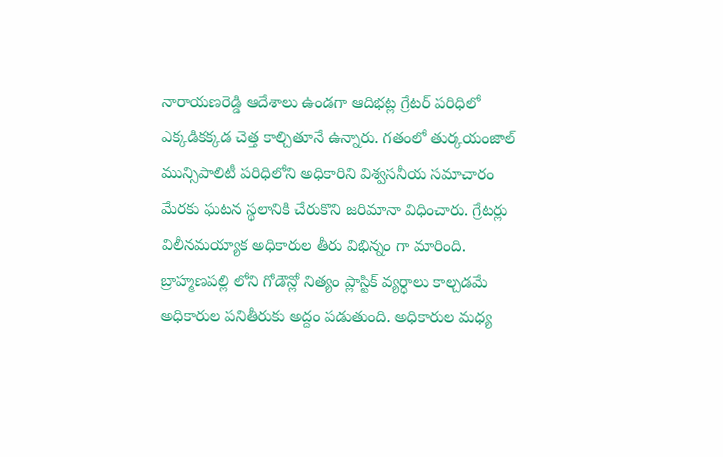నారాయణరెడ్డి ఆదేశాలు ఉండగా ఆదిభట్ల గ్రేటర్ పరిధిలో ఎక్కడికక్కడ చెత్త కాల్చితూనే ఉన్నారు. గతంలో తుర్కయంజాల్ మున్సిపాలిటీ పరిధిలోని అధికారిని విశ్వసనీయ సమాచారం మేరకు ఘటన స్థలానికి చేరుకొని జరిమానా విధించారు. గ్రేటర్లు విలీనమయ్యాక అధికారుల తీరు విభిన్నం గా మారింది. బ్రాహ్మణపల్లి లోని గోడౌన్లో నిత్యం ప్లాస్టిక్ వ్యర్ధాలు కాల్చడమే అధికారుల పనితీరుకు అద్దం పడుతుంది. అధికారుల మధ్య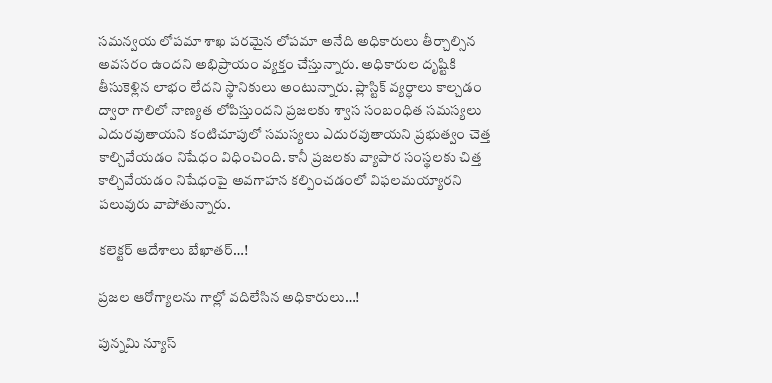సమన్వయ లోపమా శాఖ పరమైన లోపమా అనేది అధికారులు తీర్చాల్సిన అవసరం ఉందని అభిప్రాయం వ్యక్తం చేస్తున్నారు. అధికారుల దృష్టికి తీసుకెళ్లిన లాభం లేదని స్థానికులు అంటున్నారు. ప్లాస్టిక్ వ్యర్ధాలు కాల్చడం ద్వారా గాలిలో నాణ్యత లోపిస్తుందని ప్రజలకు శ్వాస సంబంధిత సమస్యలు ఎదురవుతాయని కంటిచూపులో సమస్యలు ఎదురవుతాయని ప్రభుత్వం చెత్త కాల్చివేయడం నిషేధం విధించింది. కానీ ప్రజలకు వ్యాపార సంస్థలకు చిత్త కాల్చివేయడం నిషేధంపై అవగాహన కల్పించడంలో విఫలమయ్యారని పలువురు వాపోతున్నారు.

కలెక్టర్ ఆదేశాలు బేఖాతర్…!

ప్రజల ఆరోగ్యాలను గాల్లో వదిలేసిన అధికారులు…!

పున్నమి న్యూస్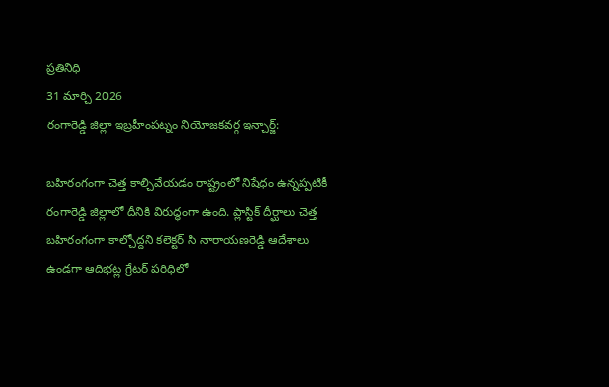ప్రతినిధి
31 మార్చి 2026
రంగారెడ్డి జిల్లా ఇబ్రహీంపట్నం నియోజకవర్గ ఇన్చార్జ్:

బహిరంగంగా చెత్త కాల్చివేయడం రాష్ట్రంలో నిషేధం ఉన్నప్పటికీ రంగారెడ్డి జిల్లాలో దీనికి విరుద్ధంగా ఉంది. ప్లాస్టిక్ దీర్ఘాలు చెత్త బహిరంగంగా కాల్చోద్దని కలెక్టర్ సి నారాయణరెడ్డి ఆదేశాలు ఉండగా ఆదిభట్ల గ్రేటర్ పరిధిలో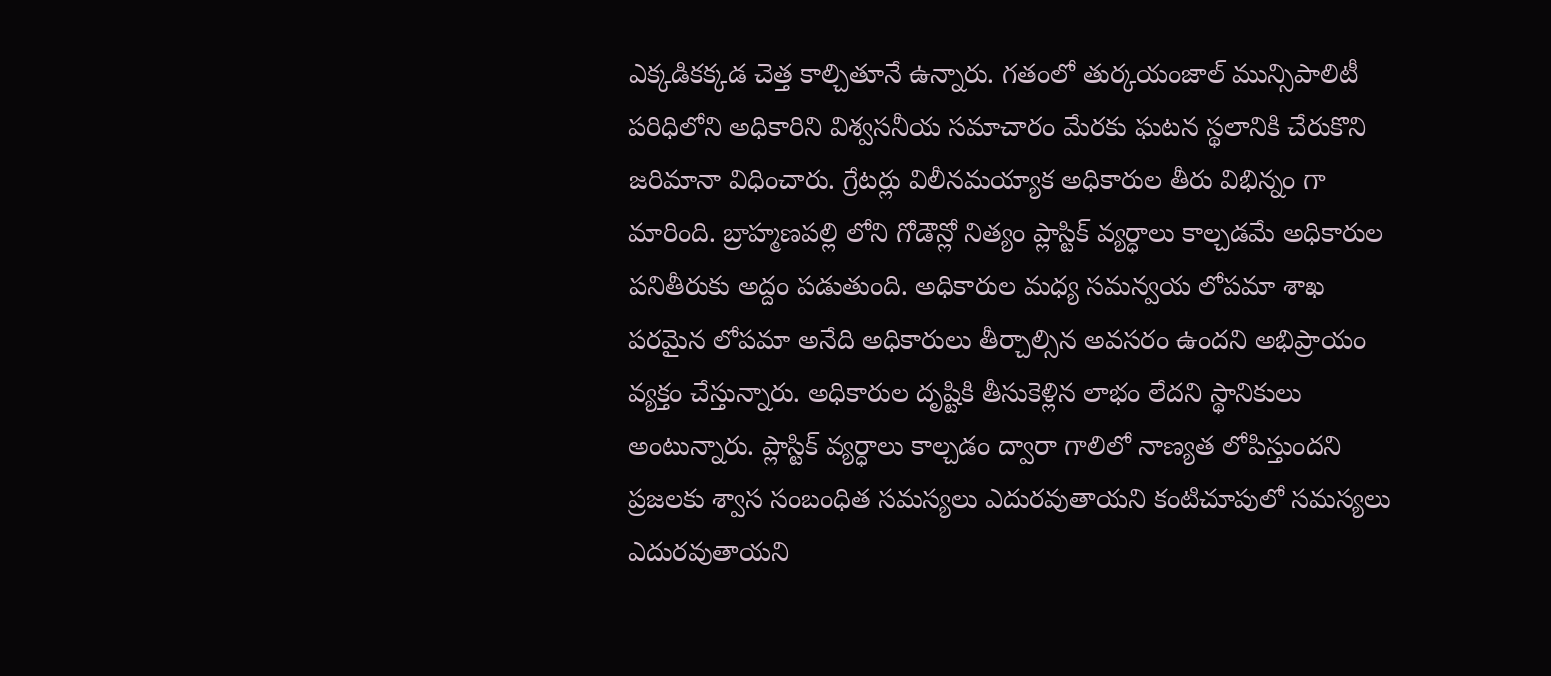ఎక్కడికక్కడ చెత్త కాల్చితూనే ఉన్నారు. గతంలో తుర్కయంజాల్ మున్సిపాలిటీ పరిధిలోని అధికారిని విశ్వసనీయ సమాచారం మేరకు ఘటన స్థలానికి చేరుకొని జరిమానా విధించారు. గ్రేటర్లు విలీనమయ్యాక అధికారుల తీరు విభిన్నం గా మారింది. బ్రాహ్మణపల్లి లోని గోడౌన్లో నిత్యం ప్లాస్టిక్ వ్యర్ధాలు కాల్చడమే అధికారుల పనితీరుకు అద్దం పడుతుంది. అధికారుల మధ్య సమన్వయ లోపమా శాఖ పరమైన లోపమా అనేది అధికారులు తీర్చాల్సిన అవసరం ఉందని అభిప్రాయం వ్యక్తం చేస్తున్నారు. అధికారుల దృష్టికి తీసుకెళ్లిన లాభం లేదని స్థానికులు అంటున్నారు. ప్లాస్టిక్ వ్యర్ధాలు కాల్చడం ద్వారా గాలిలో నాణ్యత లోపిస్తుందని ప్రజలకు శ్వాస సంబంధిత సమస్యలు ఎదురవుతాయని కంటిచూపులో సమస్యలు ఎదురవుతాయని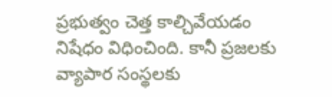ప్రభుత్వం చెత్త కాల్చివేయడం నిషేధం విధించింది. కానీ ప్రజలకు వ్యాపార సంస్థలకు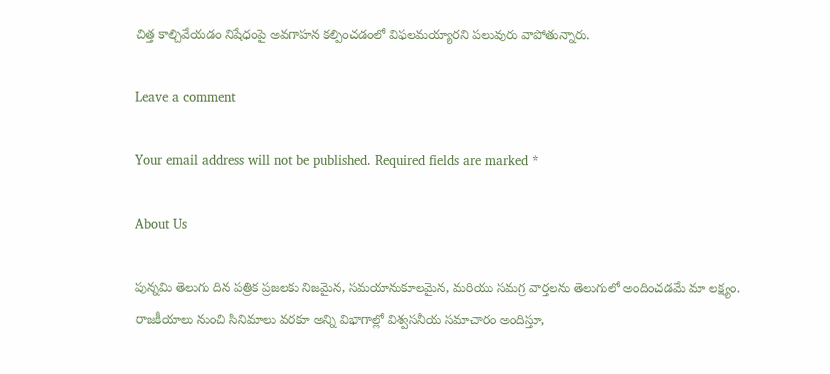చిత్త కాల్చివేయడం నిషేధంపై అవగాహన కల్పించడంలో విఫలమయ్యారని పలువురు వాపోతున్నారు.

Leave a comment

Your email address will not be published. Required fields are marked *

About Us

పున్నమి తెలుగు దిన పత్రిక ప్రజలకు నిజమైన, సమయానుకూలమైన, మరియు సమగ్ర వార్తలను తెలుగులో అందించడమే మా లక్ష్యం.
రాజకీయాలు నుంచి సినిమాలు వరకూ అన్ని విభాగాల్లో విశ్వసనీయ సమాచారం అందిస్తూ,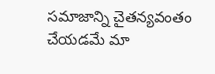సమాజాన్ని చైతన్యవంతం చేయడమే మా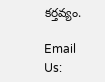కర్తవ్యం.

Email Us: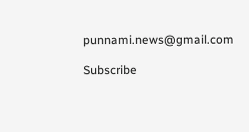punnami.news@gmail.com

Subscribe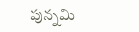పున్నమి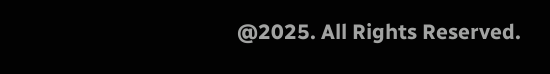@2025. All Rights Reserved.